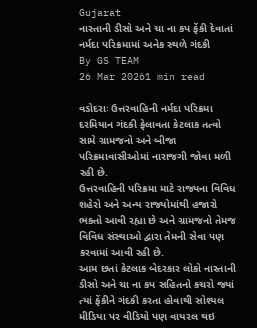Gujarat
નાસ્તાની ડીસો અને ચા ના કપ ફેંકી દેવાતાં નર્મદા પરિક્રમામાં અનેક સ્થળે ગંદકી
By GS TEAM
26 Mar 20261 min read

વડોદરાઃ ઉત્તરવાહિની નર્મદા પરિક્રમા દરમિયાન ગંદકી ફેલાવતા કેટલાક તત્વો સામે ગ્રામજનો અને બીજા પરિક્રમાવાસીઓમાં નારાજગી જોવા મળી રહી છે.
ઉત્તરવાહિની પરિક્રમા માટે રાજ્યના વિવિધ શહેરો અને અન્ય રાજ્યોમાંથી હજારો ભક્તો આવી રહ્યા છે અને ગ્રામજનો તેમજ વિવિધ સંસ્થાઓ દ્વારા તેમની સેવા પણ કરવામાં આવી રહી છે.
આમ છતાં કેટલાક બેદરકાર લોકો નાસ્તાની ડીસો અને ચા ના કપ સહિતનો કચરો જ્યાં ત્યાં ફેંકીને ગંદકી કરતા હોવાથી સોશ્યલ મીડિયા પર વીડિયો પણ વાયરલ થઇ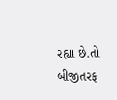રહ્યા છે.તો બીજીતરફ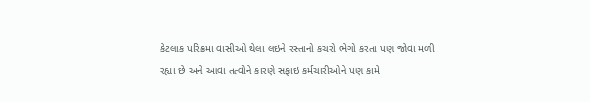કેટલાક પરિક્રમા વાસીઓ થેલા લઇને રસ્તાનો કચરો ભેગો કરતા પણ જોવા મળી રહ્યા છે અને આવા તત્વોને કારણે સફાઇ કર્મચારીઓને પણ કામે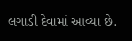લગાડી દેવામાં આવ્યા છે.